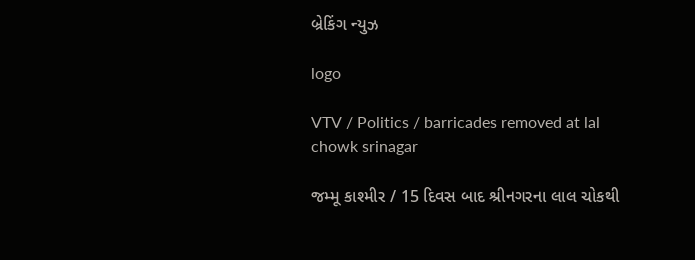બ્રેકિંગ ન્યુઝ

logo

VTV / Politics / barricades removed at lal chowk srinagar

જમ્મૂ કાશ્મીર / 15 દિવસ બાદ શ્રીનગરના લાલ ચોકથી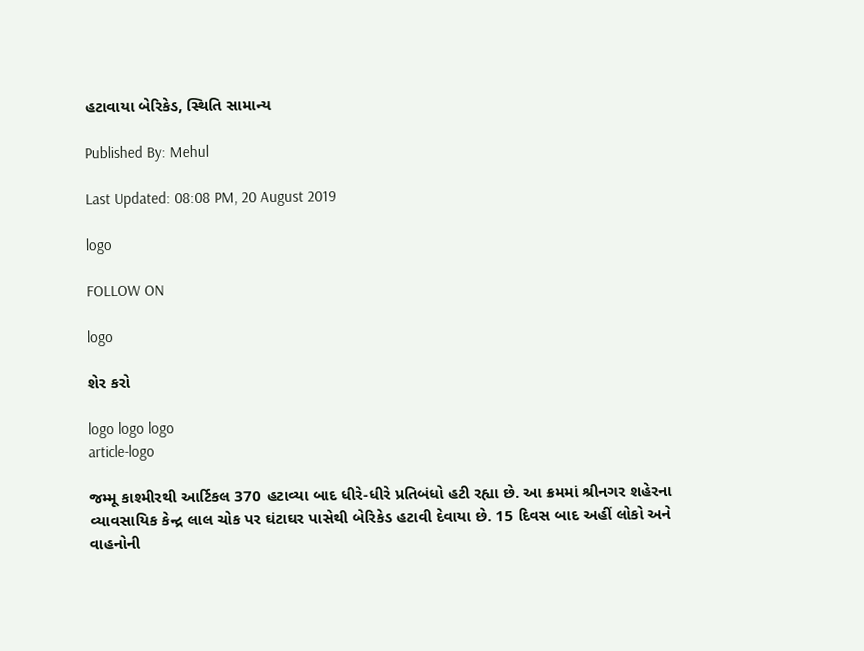હટાવાયા બેરિકેડ, સ્થિતિ સામાન્ય

Published By: Mehul

Last Updated: 08:08 PM, 20 August 2019

logo

FOLLOW ON

logo

શેર કરો

logo logo logo
article-logo

જમ્મૂ કાશ્મીરથી આર્ટિકલ 370 હટાવ્યા બાદ ધીરે-ધીરે પ્રતિબંધો હટી રહ્યા છે. આ ક્રમમાં શ્રીનગર શહેરના વ્યાવસાયિક કેન્દ્ર લાલ ચોક પર ઘંટાઘર પાસેથી બેરિકેડ હટાવી દેવાયા છે. 15 દિવસ બાદ અહીં લોકો અને વાહનોની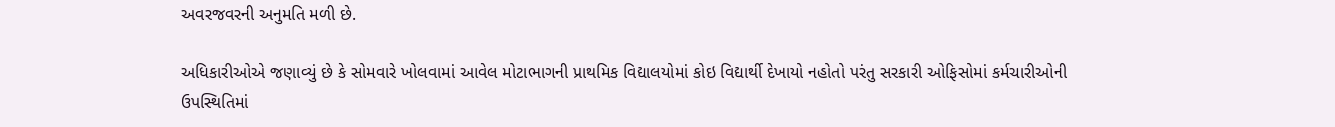અવરજવરની અનુમતિ મળી છે.

અધિકારીઓએ જણાવ્યું છે કે સોમવારે ખોલવામાં આવેલ મોટાભાગની પ્રાથમિક વિદ્યાલયોમાં કોઇ વિદ્યાર્થી દેખાયો નહોતો પરંતુ સરકારી ઓફિસોમાં કર્મચારીઓની ઉપસ્થિતિમાં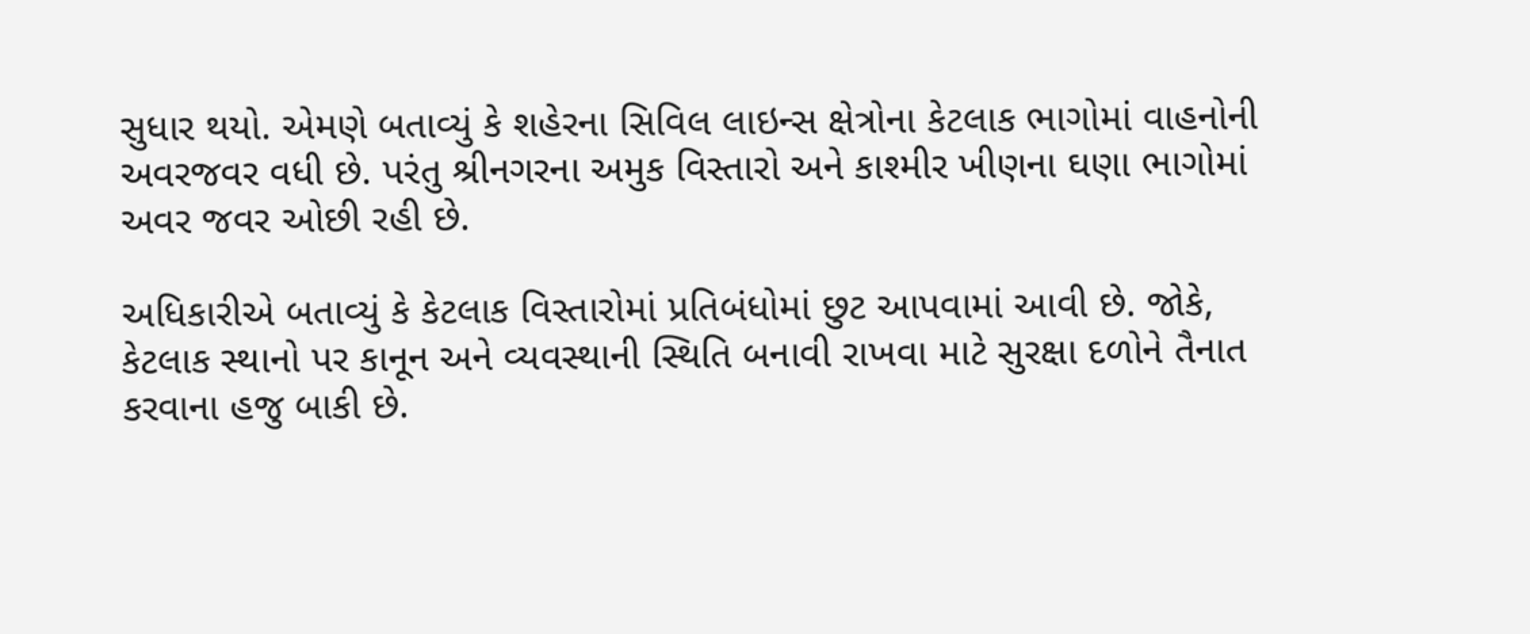સુધાર થયો. એમણે બતાવ્યું કે શહેરના સિવિલ લાઇન્સ ક્ષેત્રોના કેટલાક ભાગોમાં વાહનોની અવરજવર વધી છે. પરંતુ શ્રીનગરના અમુક વિસ્તારો અને કાશ્મીર ખીણના ઘણા ભાગોમાં અવર જવર ઓછી રહી છે.

અધિકારીએ બતાવ્યું કે કેટલાક વિસ્તારોમાં પ્રતિબંધોમાં છુટ આપવામાં આવી છે. જોકે, કેટલાક સ્થાનો પર કાનૂન અને વ્યવસ્થાની સ્થિતિ બનાવી રાખવા માટે સુરક્ષા દળોને તૈનાત કરવાના હજુ બાકી છે.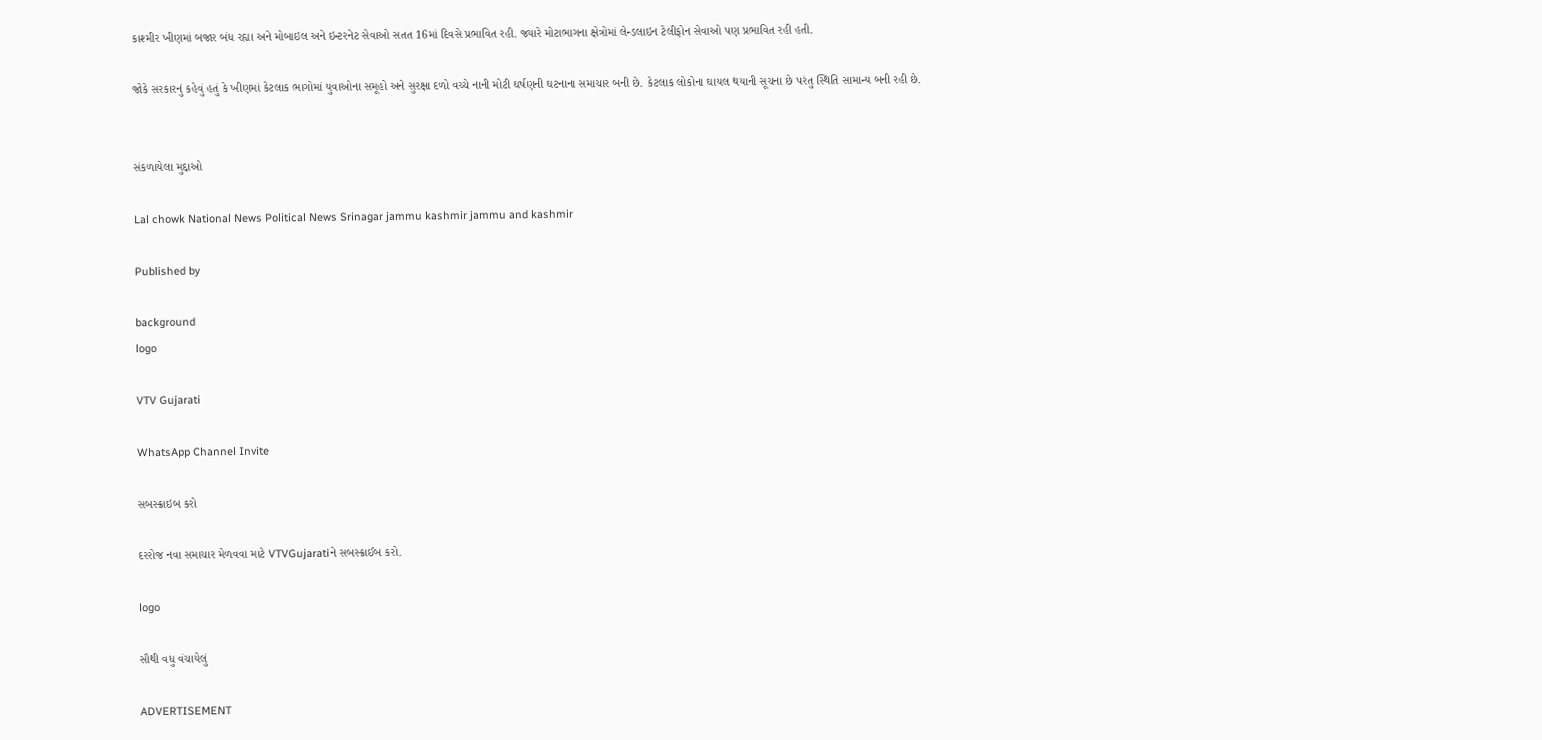કાશ્મીર ખીણમાં બજાર બંધ રહ્યા અને મોબાઇલ અને ઇન્ટરનેટ સેવાઓ સતત 16માં દિવસે પ્રભાવિત રહી. જ્યારે મોટાભાગના ક્ષેત્રોમાં લેન્ડલાઇન ટેલીફોન સેવાઓ પણ પ્રભાવિત રહી હતી.

જોકે સરકારનું કહેવું હતું કે ખીણમાં કેટલાક ભાગોમાં યુવાઓના સમૂહો અને સુરક્ષા દળો વચ્ચે નાની મોટી ઘર્ષણની ઘટનાના સમાચાર બની છે. કેટલાક લોકોના ઘાયલ થયાની સૂચના છે પરંતુ સ્થિતિ સામાન્ય બની રહી છે.


સંકળાયેલા મુદ્દાઓ

Lal chowk National News Political News Srinagar jammu kashmir jammu and kashmir

Published by

background
logo

VTV Gujarati

WhatsApp Channel Invite

સબસ્ક્રાઇબ કરો

દરરોજ નવા સમાચાર મેળવવા માટે VTVGujaratiને સબસ્ક્રાઈબ કરો.

logo

સૌથી વધુ વંચાયેલું

ADVERTISEMENT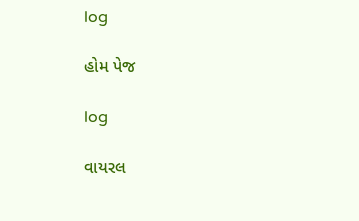log

હોમ પેજ

log

વાયરલ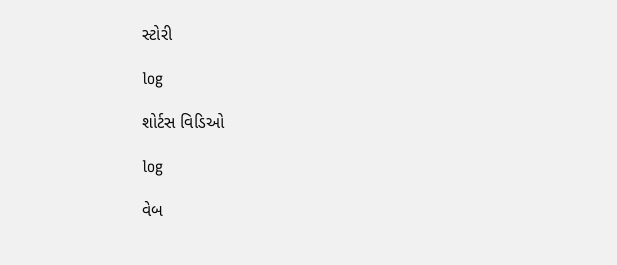સ્ટોરી

log

શોર્ટસ વિડિઓ

log

વેબ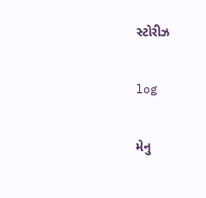સ્ટોરીઝ

log

મેનુ